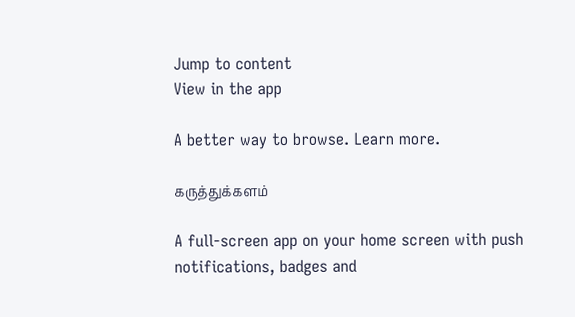Jump to content
View in the app

A better way to browse. Learn more.

கருத்துக்களம்

A full-screen app on your home screen with push notifications, badges and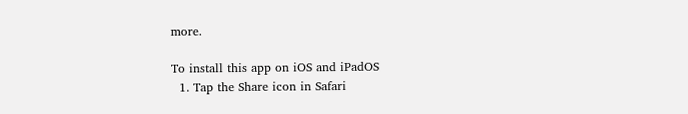more.

To install this app on iOS and iPadOS
  1. Tap the Share icon in Safari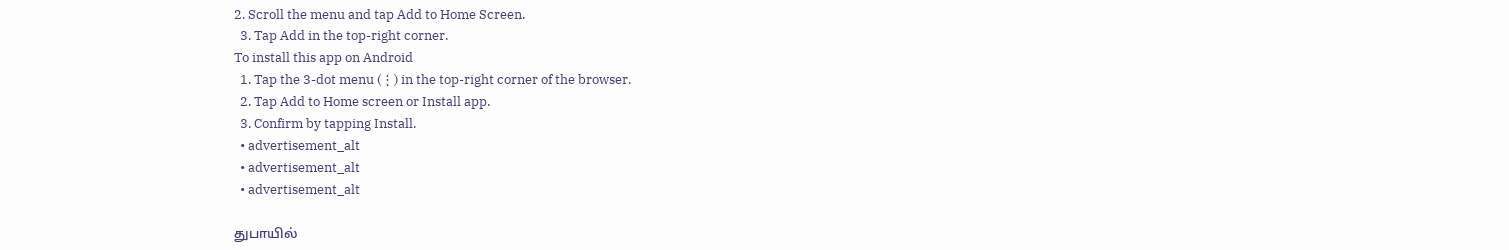2. Scroll the menu and tap Add to Home Screen.
  3. Tap Add in the top-right corner.
To install this app on Android
  1. Tap the 3-dot menu (⋮) in the top-right corner of the browser.
  2. Tap Add to Home screen or Install app.
  3. Confirm by tapping Install.
  • advertisement_alt
  • advertisement_alt
  • advertisement_alt

துபாயில்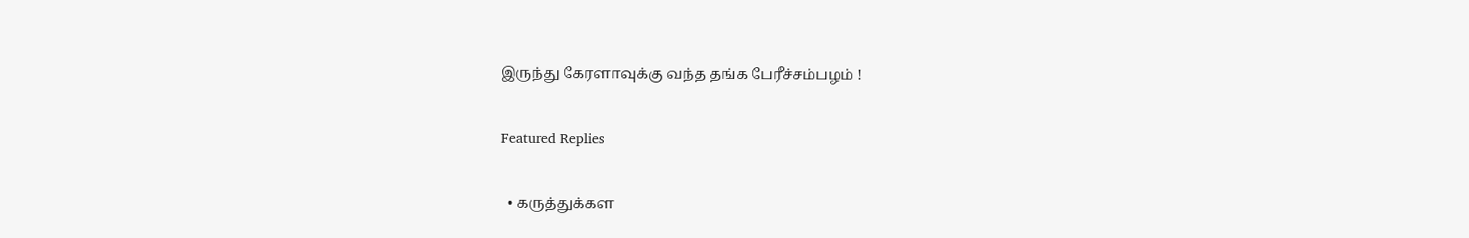இருந்து கேரளாவுக்கு வந்த தங்க பேரீச்சம்பழம் !

Featured Replies

  • கருத்துக்கள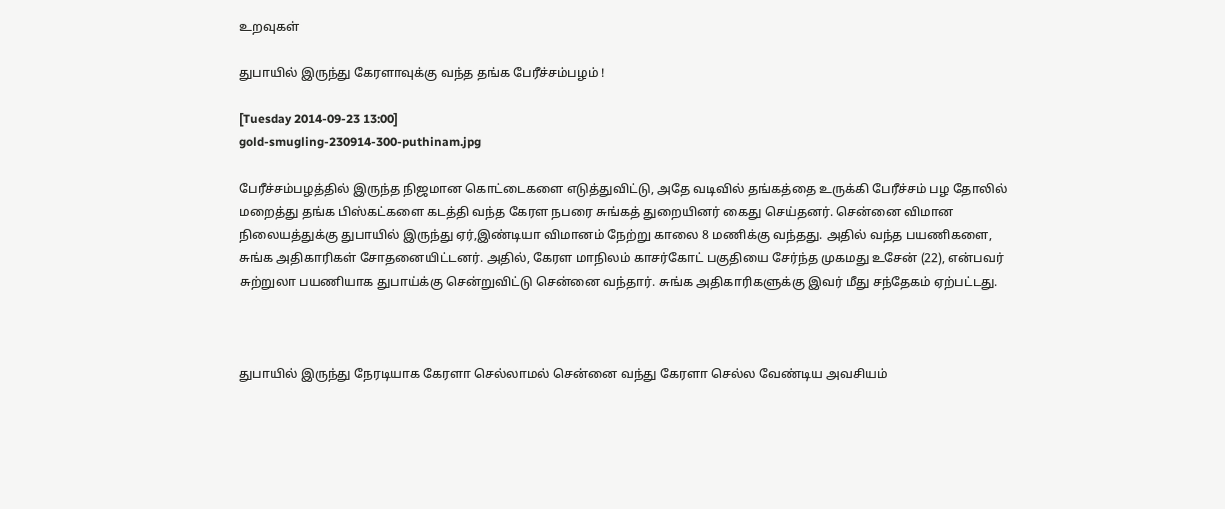உறவுகள்

துபாயில் இருந்து கேரளாவுக்கு வந்த தங்க பேரீச்சம்பழம் !

[Tuesday 2014-09-23 13:00]
gold-smugling-230914-300-puthinam.jpg

பேரீச்சம்பழத்தில் இருந்த நிஜமான கொட்டைகளை எடுத்துவிட்டு, அதே வடிவில் தங்கத்தை உருக்கி பேரீச்சம் பழ தோலில் மறைத்து தங்க பிஸ்கட்களை கடத்தி வந்த கேரள நபரை சுங்கத் துறையினர் கைது செய்தனர். சென்னை விமான நிலையத்துக்கு துபாயில் இருந்து ஏர்,இண்டியா விமானம் நேற்று காலை 8 மணிக்கு வந்தது. அதில் வந்த பயணிகளை, சுங்க அதிகாரிகள் சோதனையிட்டனர். அதில், கேரள மாநிலம் காசர்கோட் பகுதியை சேர்ந்த முகமது உசேன் (22), என்பவர் சுற்றுலா பயணியாக துபாய்க்கு சென்றுவிட்டு சென்னை வந்தார். சுங்க அதிகாரிகளுக்கு இவர் மீது சந்தேகம் ஏற்பட்டது.



துபாயில் இருந்து நேரடியாக கேரளா செல்லாமல் சென்னை வந்து கேரளா செல்ல வேண்டிய அவசியம்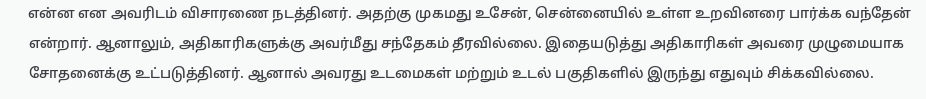என்ன என அவரிடம் விசாரணை நடத்தினர். அதற்கு முகமது உசேன், சென்னையில் உள்ள உறவினரை பார்க்க வந்தேன் என்றார். ஆனாலும், அதிகாரிகளுக்கு அவர்மீது சந்தேகம் தீரவில்லை. இதையடுத்து அதிகாரிகள் அவரை முழுமையாக சோதனைக்கு உட்படுத்தினர். ஆனால் அவரது உடமைகள் மற்றும் உடல் பகுதிகளில் இருந்து எதுவும் சிக்கவில்லை.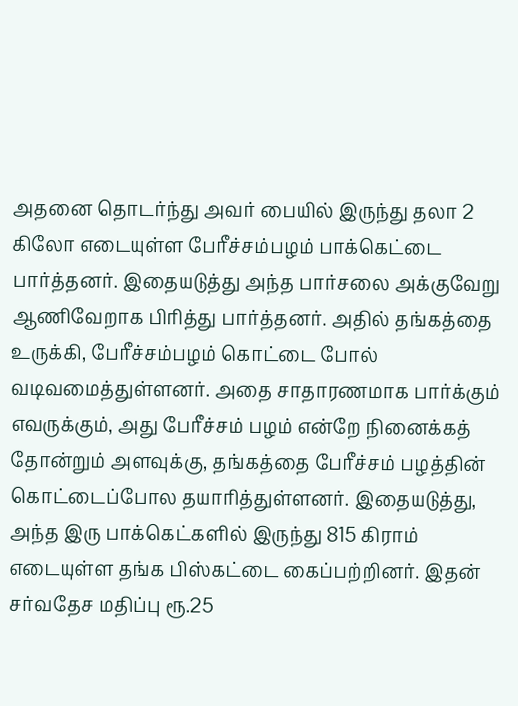அதனை தொடர்ந்து அவர் பையில் இருந்து தலா 2 கிலோ எடையுள்ள பேரீச்சம்பழம் பாக்கெட்டை பார்த்தனர். இதையடுத்து அந்த பார்சலை அக்குவேறு ஆணிவேறாக பிரித்து பார்த்தனர். அதில் தங்கத்தை உருக்கி, பேரீச்சம்பழம் கொட்டை போல் வடிவமைத்துள்ளனர். அதை சாதாரணமாக பார்க்கும் எவருக்கும், அது பேரீச்சம் பழம் என்றே நினைக்கத் தோன்றும் அளவுக்கு, தங்கத்தை பேரீச்சம் பழத்தின் கொட்டைப்போல தயாரித்துள்ளனர். இதையடுத்து, அந்த இரு பாக்கெட்களில் இருந்து 815 கிராம் எடையுள்ள தங்க பிஸ்கட்டை கைப்பற்றினர். இதன் சர்வதேச மதிப்பு ரூ.25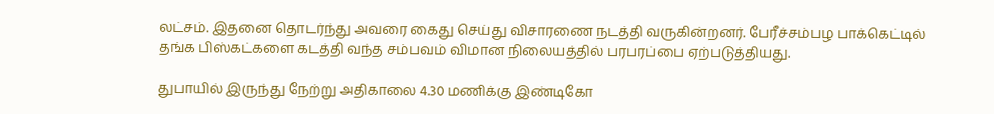லட்சம். இதனை தொடர்ந்து அவரை கைது செய்து விசாரணை நடத்தி வருகின்றனர். பேரீச்சம்பழ பாக்கெட்டில் தங்க பிஸ்கட்களை கடத்தி வந்த சம்பவம் விமான நிலையத்தில் பரபரப்பை ஏற்படுத்தியது.

துபாயில் இருந்து நேற்று அதிகாலை 4.30 மணிக்கு இண்டிகோ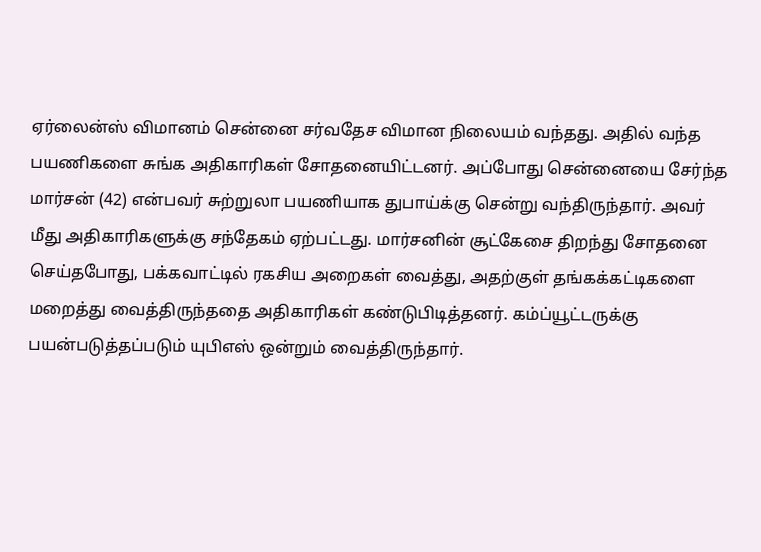ஏர்லைன்ஸ் விமானம் சென்னை சர்வதேச விமான நிலையம் வந்தது. அதில் வந்த பயணிகளை சுங்க அதிகாரிகள் சோதனையிட்டனர். அப்போது சென்னையை சேர்ந்த மார்சன் (42) என்பவர் சுற்றுலா பயணியாக துபாய்க்கு சென்று வந்திருந்தார். அவர் மீது அதிகாரிகளுக்கு சந்தேகம் ஏற்பட்டது. மார்சனின் சூட்கேசை திறந்து சோதனை செய்தபோது, பக்கவாட்டில் ரகசிய அறைகள் வைத்து, அதற்குள் தங்கக்கட்டிகளை மறைத்து வைத்திருந்ததை அதிகாரிகள் கண்டுபிடித்தனர். கம்ப்யூட்டருக்கு பயன்படுத்தப்படும் யுபிஎஸ் ஒன்றும் வைத்திருந்தார்.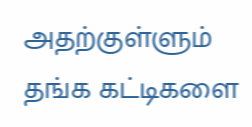அதற்குள்ளும் தங்க கட்டிகளை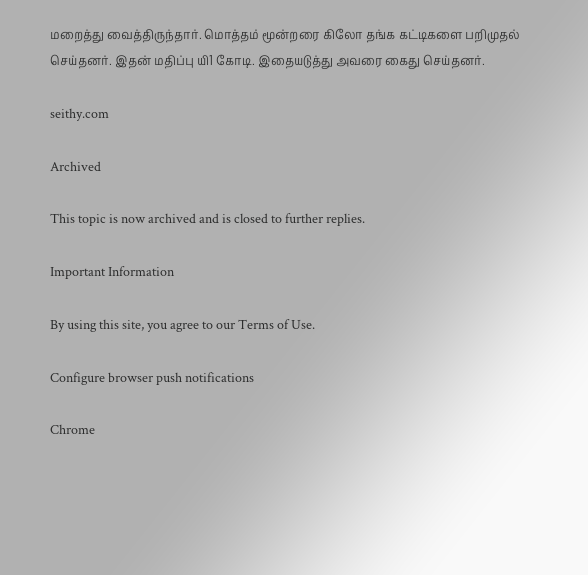மறைத்து வைத்திருந்தார். மொத்தம் மூன்றரை கிலோ தங்க கட்டிகளை பறிமுதல் செய்தனர். இதன் மதிப்பு யி1 கோடி. இதையடுத்து அவரை கைது செய்தனர்.

seithy.com

Archived

This topic is now archived and is closed to further replies.

Important Information

By using this site, you agree to our Terms of Use.

Configure browser push notifications

Chrome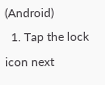(Android)
  1. Tap the lock icon next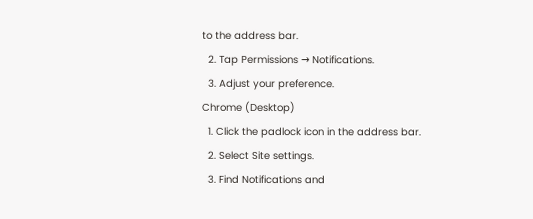to the address bar.
  2. Tap Permissions → Notifications.
  3. Adjust your preference.
Chrome (Desktop)
  1. Click the padlock icon in the address bar.
  2. Select Site settings.
  3. Find Notifications and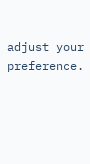adjust your preference.